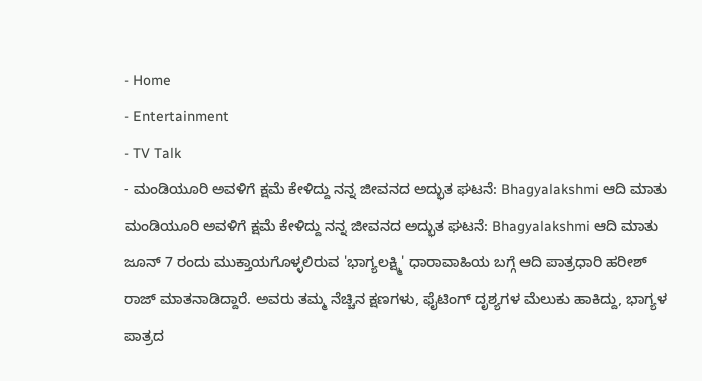- Home
- Entertainment
- TV Talk
- ಮಂಡಿಯೂರಿ ಅವಳಿಗೆ ಕ್ಷಮೆ ಕೇಳಿದ್ದು ನನ್ನ ಜೀವನದ ಅದ್ಭುತ ಘಟನೆ: Bhagyalakshmi ಆದಿ ಮಾತು
ಮಂಡಿಯೂರಿ ಅವಳಿಗೆ ಕ್ಷಮೆ ಕೇಳಿದ್ದು ನನ್ನ ಜೀವನದ ಅದ್ಭುತ ಘಟನೆ: Bhagyalakshmi ಆದಿ ಮಾತು
ಜೂನ್ 7 ರಂದು ಮುಕ್ತಾಯಗೊಳ್ಳಲಿರುವ 'ಭಾಗ್ಯಲಕ್ಷ್ಮಿ' ಧಾರಾವಾಹಿಯ ಬಗ್ಗೆ ಆದಿ ಪಾತ್ರಧಾರಿ ಹರೀಶ್ ರಾಜ್ ಮಾತನಾಡಿದ್ದಾರೆ. ಅವರು ತಮ್ಮ ನೆಚ್ಚಿನ ಕ್ಷಣಗಳು, ಫೈಟಿಂಗ್ ದೃಶ್ಯಗಳ ಮೆಲುಕು ಹಾಕಿದ್ದು, ಭಾಗ್ಯಳ ಪಾತ್ರದ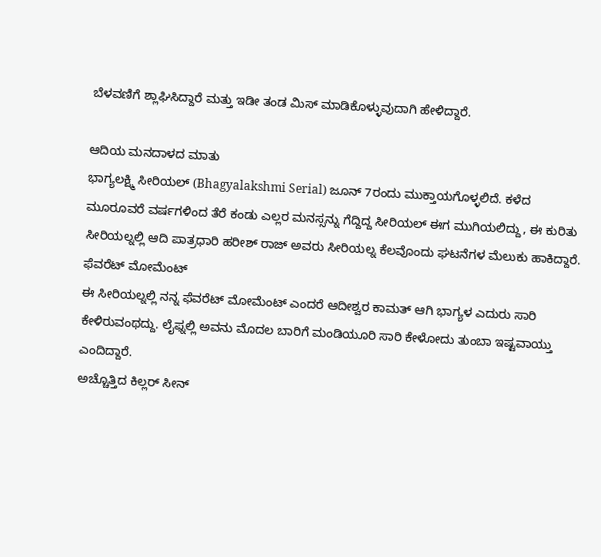ಬೆಳವಣಿಗೆ ಶ್ಲಾಘಿಸಿದ್ದಾರೆ ಮತ್ತು ಇಡೀ ತಂಡ ಮಿಸ್ ಮಾಡಿಕೊಳ್ಳುವುದಾಗಿ ಹೇಳಿದ್ದಾರೆ.

ಆದಿಯ ಮನದಾಳದ ಮಾತು
ಭಾಗ್ಯಲಕ್ಷ್ಮಿ ಸೀರಿಯಲ್ (Bhagyalakshmi Serial) ಜೂನ್ 7ರಂದು ಮುಕ್ತಾಯಗೊಳ್ಳಲಿದೆ. ಕಳೆದ ಮೂರೂವರೆ ವರ್ಷಗಳಿಂದ ತೆರೆ ಕಂಡು ಎಲ್ಲರ ಮನಸ್ಸನ್ನು ಗೆದ್ದಿದ್ದ ಸೀರಿಯಲ್ ಈಗ ಮುಗಿಯಲಿದ್ದು, ಈ ಕುರಿತು ಸೀರಿಯಲ್ನಲ್ಲಿ ಆದಿ ಪಾತ್ರಧಾರಿ ಹರೀಶ್ ರಾಜ್ ಅವರು ಸೀರಿಯಲ್ನ ಕೆಲವೊಂದು ಘಟನೆಗಳ ಮೆಲುಕು ಹಾಕಿದ್ದಾರೆ.
ಫೆವರೆಟ್ ಮೋಮೆಂಟ್
ಈ ಸೀರಿಯಲ್ನಲ್ಲಿ ನನ್ನ ಫೆವರೆಟ್ ಮೋಮೆಂಟ್ ಎಂದರೆ ಆದೀಶ್ವರ ಕಾಮತ್ ಆಗಿ ಭಾಗ್ಯಳ ಎದುರು ಸಾರಿ ಕೇಳಿರುವಂಥದ್ದು. ಲೈಫ್ನಲ್ಲಿ ಅವನು ಮೊದಲ ಬಾರಿಗೆ ಮಂಡಿಯೂರಿ ಸಾರಿ ಕೇಳೋದು ತುಂಬಾ ಇಷ್ಟವಾಯ್ತು ಎಂದಿದ್ದಾರೆ.
ಅಚ್ಚೊತ್ತಿದ ಕಿಲ್ಲರ್ ಸೀನ್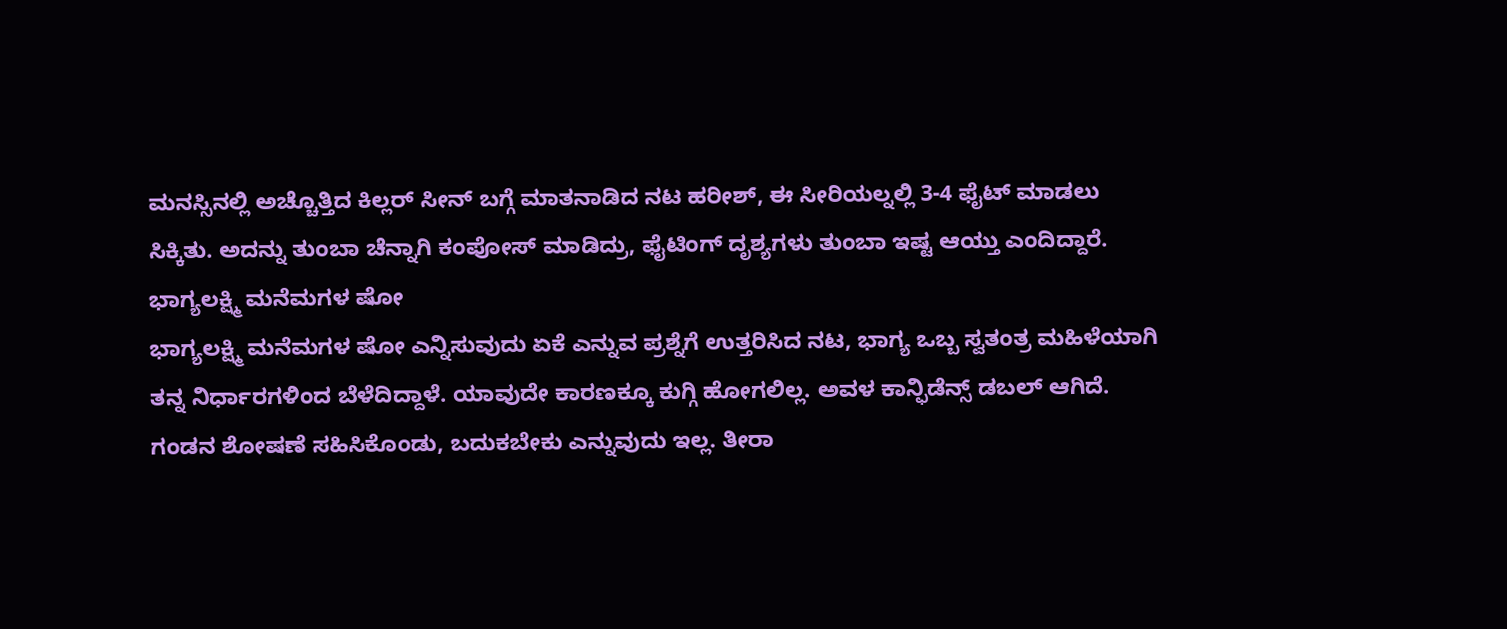ಮನಸ್ಸಿನಲ್ಲಿ ಅಚ್ಚೊತ್ತಿದ ಕಿಲ್ಲರ್ ಸೀನ್ ಬಗ್ಗೆ ಮಾತನಾಡಿದ ನಟ ಹರೀಶ್, ಈ ಸೀರಿಯಲ್ನಲ್ಲಿ 3-4 ಫೈಟ್ ಮಾಡಲು ಸಿಕ್ಕಿತು. ಅದನ್ನು ತುಂಬಾ ಚೆನ್ನಾಗಿ ಕಂಪೋಸ್ ಮಾಡಿದ್ರು, ಫೈಟಿಂಗ್ ದೃಶ್ಯಗಳು ತುಂಬಾ ಇಷ್ಟ ಆಯ್ತು ಎಂದಿದ್ದಾರೆ.
ಭಾಗ್ಯಲಕ್ಷ್ಮಿ ಮನೆಮಗಳ ಷೋ
ಭಾಗ್ಯಲಕ್ಷ್ಮಿ ಮನೆಮಗಳ ಷೋ ಎನ್ನಿಸುವುದು ಏಕೆ ಎನ್ನುವ ಪ್ರಶ್ನೆಗೆ ಉತ್ತರಿಸಿದ ನಟ, ಭಾಗ್ಯ ಒಬ್ಬ ಸ್ವತಂತ್ರ ಮಹಿಳೆಯಾಗಿ ತನ್ನ ನಿರ್ಧಾರಗಳಿಂದ ಬೆಳೆದಿದ್ದಾಳೆ. ಯಾವುದೇ ಕಾರಣಕ್ಕೂ ಕುಗ್ಗಿ ಹೋಗಲಿಲ್ಲ. ಅವಳ ಕಾನ್ಫಿಡೆನ್ಸ್ ಡಬಲ್ ಆಗಿದೆ. ಗಂಡನ ಶೋಷಣೆ ಸಹಿಸಿಕೊಂಡು, ಬದುಕಬೇಕು ಎನ್ನುವುದು ಇಲ್ಲ. ತೀರಾ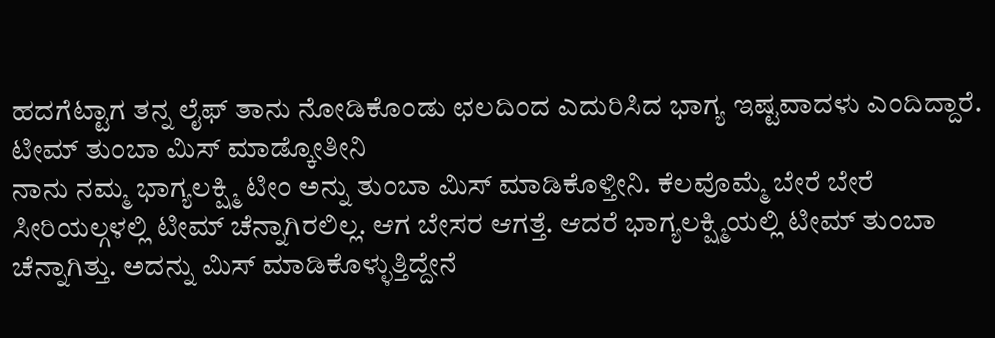ಹದಗೆಟ್ಟಾಗ ತನ್ನ ಲೈಫ್ ತಾನು ನೋಡಿಕೊಂಡು ಛಲದಿಂದ ಎದುರಿಸಿದ ಭಾಗ್ಯ ಇಷ್ಟವಾದಳು ಎಂದಿದ್ದಾರೆ.
ಟೀಮ್ ತುಂಬಾ ಮಿಸ್ ಮಾಡ್ಕೋತೀನಿ
ನಾನು ನಮ್ಮ ಭಾಗ್ಯಲಕ್ಷ್ಮಿ ಟೀಂ ಅನ್ನು ತುಂಬಾ ಮಿಸ್ ಮಾಡಿಕೊಳ್ತೀನಿ. ಕೆಲವೊಮ್ಮೆ ಬೇರೆ ಬೇರೆ ಸೀರಿಯಲ್ಗಳಲ್ಲಿ ಟೀಮ್ ಚೆನ್ನಾಗಿರಲಿಲ್ಲ. ಆಗ ಬೇಸರ ಆಗತ್ತೆ. ಆದರೆ ಭಾಗ್ಯಲಕ್ಷ್ಮಿಯಲ್ಲಿ ಟೀಮ್ ತುಂಬಾ ಚೆನ್ನಾಗಿತ್ತು. ಅದನ್ನು ಮಿಸ್ ಮಾಡಿಕೊಳ್ಳುತ್ತಿದ್ದೇನೆ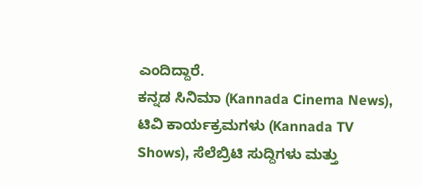ಎಂದಿದ್ದಾರೆ.
ಕನ್ನಡ ಸಿನಿಮಾ (Kannada Cinema News), ಟಿವಿ ಕಾರ್ಯಕ್ರಮಗಳು (Kannada TV Shows), ಸೆಲೆಬ್ರಿಟಿ ಸುದ್ದಿಗಳು ಮತ್ತು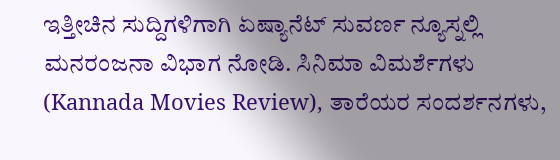ಇತ್ತೀಚಿನ ಸುದ್ದಿಗಳಿಗಾಗಿ ಏಷ್ಯಾನೆಟ್ ಸುವರ್ಣ ನ್ಯೂಸ್ನಲ್ಲಿ ಮನರಂಜನಾ ವಿಭಾಗ ನೋಡಿ. ಸಿನಿಮಾ ವಿಮರ್ಶೆಗಳು (Kannada Movies Review), ತಾರೆಯರ ಸಂದರ್ಶನಗಳು,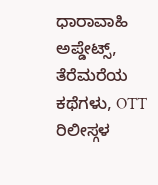ಧಾರಾವಾಹಿ ಅಪ್ಡೇಟ್ಸ್, ತೆರೆಮರೆಯ ಕಥೆಗಳು, OTT ರಿಲೀಸ್ಗಳ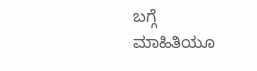ಬಗ್ಗೆ ಮಾಹಿತಿಯೂ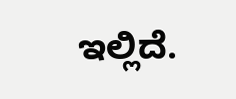ಇಲ್ಲಿದೆ.